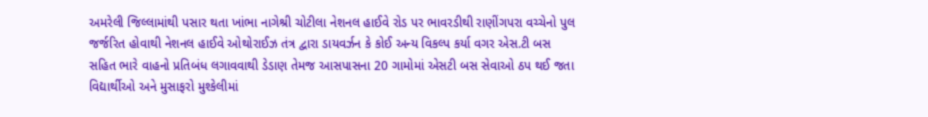અમરેલી જિલ્લામાંથી પસાર થતા ખાંભા નાગેશ્રી ચોટીલા નેશનલ હાઈવે રોડ પર ભાવરડીથી રાણીંગપરા વચ્ચેનો પુલ જર્જરિત હોવાથી નેશનલ હાઈવે ઓથોરાઈઝ તંત્ર દ્વારા ડાયવર્ઝન કે કોઈ અન્ય વિકલ્પ કર્યા વગર એસ.ટી બસ સહિત ભારે વાહનો પ્રતિબંધ લગાવવાથી ડેડાણ તેમજ આસપાસના 20 ગામોમાં એસટી બસ સેવાઓ ઠપ થઈ જતા વિદ્યાર્થીઓ અને મુસાફરો મુશ્કેલીમાં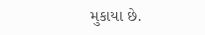મુકાયા છે.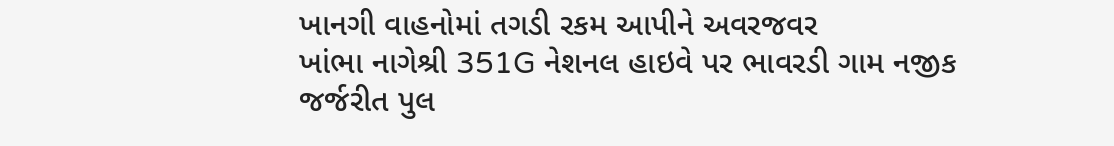ખાનગી વાહનોમાં તગડી રકમ આપીને અવરજવર
ખાંભા નાગેશ્રી 351G નેશનલ હાઇવે પર ભાવરડી ગામ નજીક જર્જરીત પુલ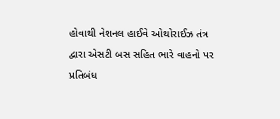હોવાથી નેશનલ હાઈવે ઓથોરાઈઝ તંત્ર દ્વારા એસટી બસ સહિત ભારે વાહનો પર પ્રતિબંધ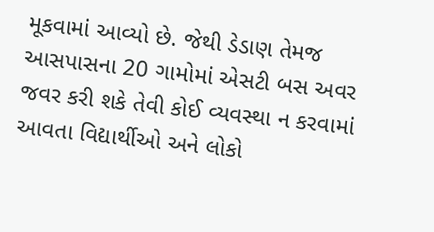મૂકવામાં આવ્યો છે. જેથી ડેડાણ તેમજ આસપાસના 20 ગામોમાં એસટી બસ અવર જવર કરી શકે તેવી કોઈ વ્યવસ્થા ન કરવામાં આવતા વિદ્યાર્થીઓ અને લોકો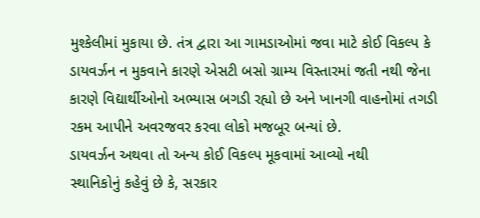મુશ્કેલીમાં મુકાયા છે. તંત્ર દ્વારા આ ગામડાઓમાં જવા માટે કોઈ વિકલ્પ કે ડાયવર્ઝન ન મુકવાને કારણે એસટી બસો ગ્રામ્ય વિસ્તારમાં જતી નથી જેના કારણે વિદ્યાર્થીઓનો અભ્યાસ બગડી રહ્યો છે અને ખાનગી વાહનોમાં તગડી રકમ આપીને અવરજવર કરવા લોકો મજબૂર બન્યાં છે.
ડાયવર્ઝન અથવા તો અન્ય કોઈ વિકલ્પ મૂકવામાં આવ્યો નથી
સ્થાનિકોનું કહેવું છે કે, સરકાર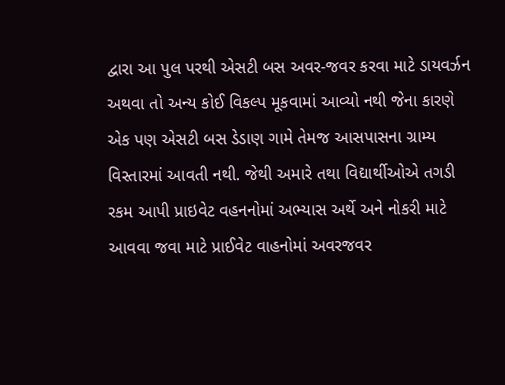દ્વારા આ પુલ પરથી એસટી બસ અવર-જવર કરવા માટે ડાયવર્ઝન અથવા તો અન્ય કોઈ વિકલ્પ મૂકવામાં આવ્યો નથી જેના કારણે એક પણ એસટી બસ ડેડાણ ગામે તેમજ આસપાસના ગ્રામ્ય વિસ્તારમાં આવતી નથી. જેથી અમારે તથા વિદ્યાર્થીઓએ તગડી રકમ આપી પ્રાઇવેટ વહનનોમાં અભ્યાસ અર્થે અને નોકરી માટે આવવા જવા માટે પ્રાઈવેટ વાહનોમાં અવરજવર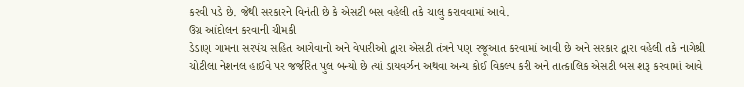કરવી પડે છે. જેથી સરકારને વિનંતી છે કે એસટી બસ વહેલી તકે ચાલુ કરાવવામાં આવે.
ઉગ્ર આંદોલન કરવાની ચીમકી
ડેડાણ ગામના સરપંચ સહિત આગેવાનો અને વેપારીઓ દ્વારા એસટી તંત્રને પણ રજૂઆત કરવામાં આવી છે અને સરકાર દ્વારા વહેલી તકે નાગેશ્રી ચોટીલા નેશનલ હાઈવે પર જર્જરિત પુલ બન્યો છે ત્યાં ડાયવર્ઝન અથવા અન્ય કોઈ વિકલ્પ કરી અને તાત્કાલિક એસટી બસ શરૂ કરવામાં આવે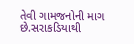તેવી ગામજનોની માગ છે.સરાકડિયાથી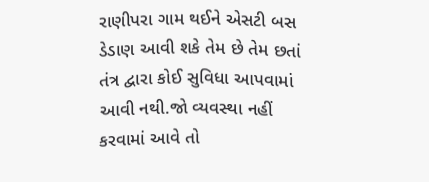રાણીપરા ગામ થઈને એસટી બસ ડેડાણ આવી શકે તેમ છે તેમ છતાં તંત્ર દ્વારા કોઈ સુવિધા આપવામાં આવી નથી.જો વ્યવસ્થા નહીં કરવામાં આવે તો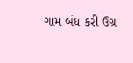ગામ બંધ કરી ઉગ્ર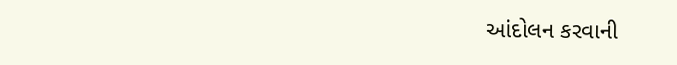આંદોલન કરવાની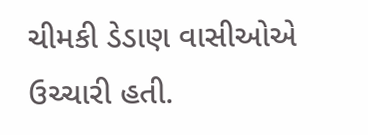ચીમકી ડેડાણ વાસીઓએ ઉચ્ચારી હતી.